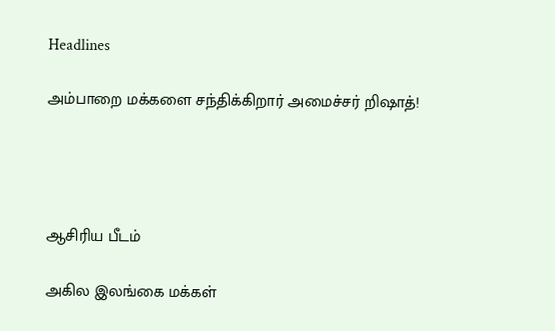Headlines

அம்பாறை மக்களை சந்திக்கிறார் அமைச்சர் றிஷாத்!




ஆசிரிய பீடம்

அகில இலங்கை மக்கள்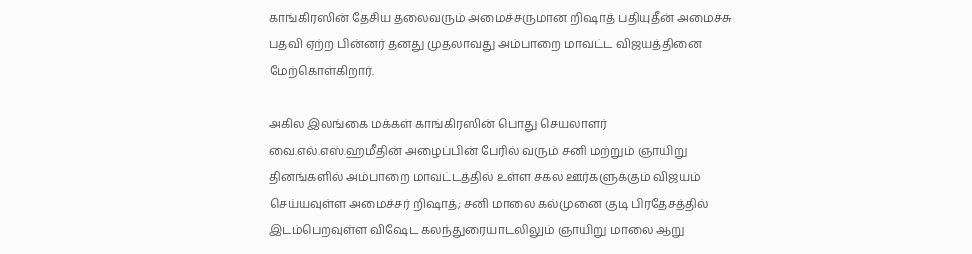காங்கிரஸின் தேசிய தலைவரும் அமைச்சருமான றிஷாத் பதியுதீன் அமைச்சு பதவி ஏற்ற பின்னர் தனது முதலாவது அம்பாறை மாவட்ட விஜயத்தினை மேற்கொள்கிறார்.

அகில இலங்கை மக்கள் காங்கிரஸின் பொது செயலாளர் வை.எல்.எஸ்.ஹமீதின் அழைப்பின் பேரில் வரும் சனி மற்றும் ஞாயிறு தினங்களில் அம்பாறை மாவட்டத்தில் உள்ள சகல ஊர்களுக்கும் விஜயம் செய்யவுள்ள அமைச்சர் றிஷாத்; சனி மாலை கல்முனை குடி பிரதேசத்தில் இடம்பெறவுள்ள விஷேட கலந்துரையாடலிலும் ஞாயிறு மாலை ஆறு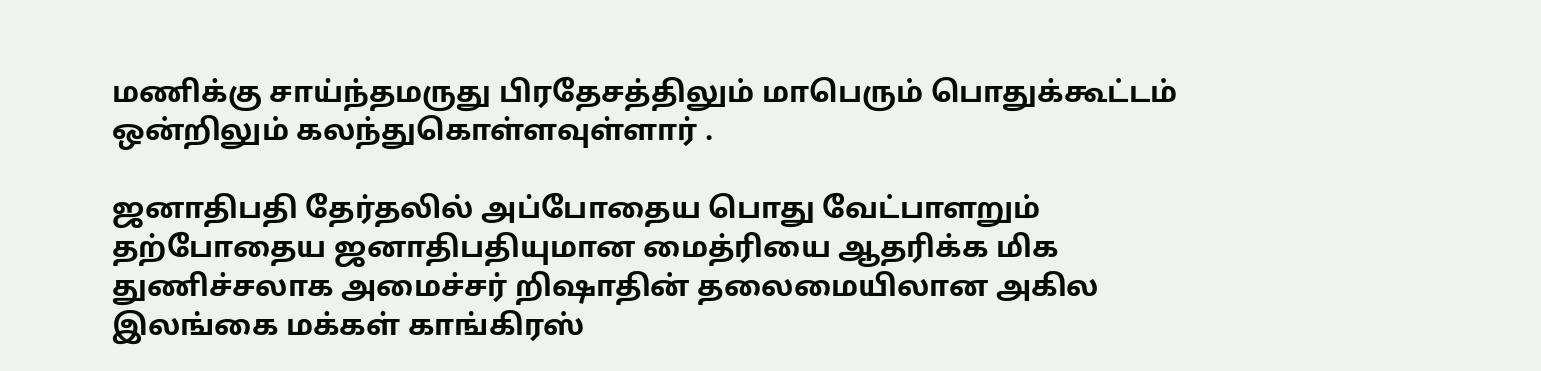மணிக்கு சாய்ந்தமருது பிரதேசத்திலும் மாபெரும் பொதுக்கூட்டம் ஒன்றிலும் கலந்துகொள்ளவுள்ளார் .

ஜனாதிபதி தேர்தலில் அப்போதைய பொது வேட்பாளறும் தற்போதைய ஜனாதிபதியுமான மைத்ரியை ஆதரிக்க மிக துணிச்சலாக அமைச்சர் றிஷாதின் தலைமையிலான அகில இலங்கை மக்கள் காங்கிரஸ்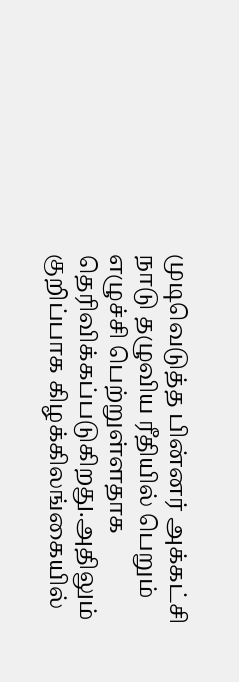முடிவெடுத்த பின்னர் அக்கட்சி நாடு தழுவிய ரீதியில் பெறும் எழுச்சி பெற்றுள்ளதாக தெரிவிக்கப்படுகிறது.அதிலும் குறிப்பாக கிழக்கிலங்கையில்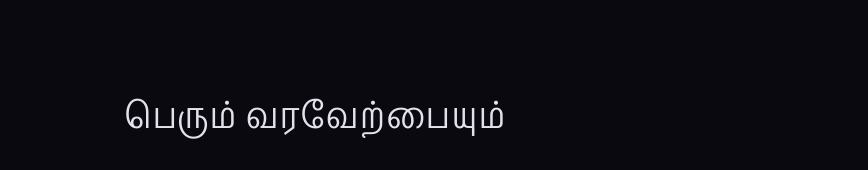பெரும் வரவேற்பையும்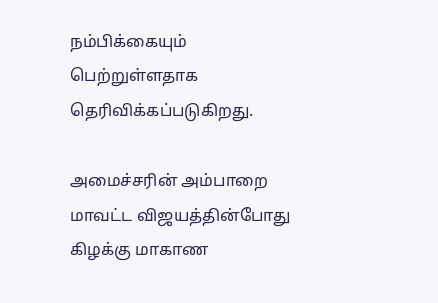நம்பிக்கையும் பெற்றுள்ளதாக தெரிவிக்கப்படுகிறது.

அமைச்சரின் அம்பாறை மாவட்ட விஜயத்தின்போது கிழக்கு மாகாண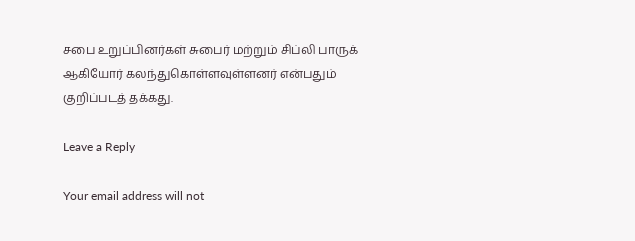சபை உறுப்பினர்கள் சுபைர் மற்றும் சிப்லி பாருக் ஆகியோர் கலந்துகொள்ளவுள்ளனர் என்பதும் குறிப்படத் தக்கது.

Leave a Reply

Your email address will not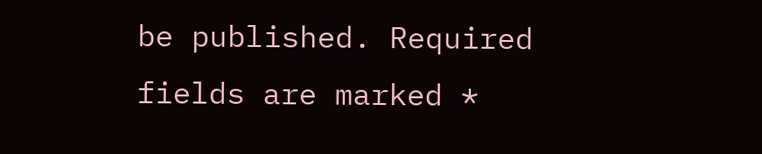be published. Required fields are marked *